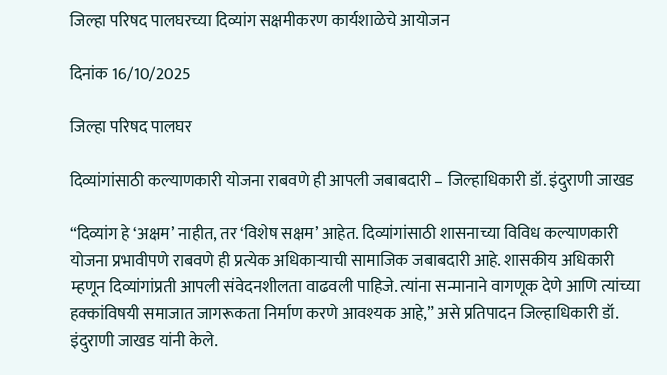जिल्हा परिषद पालघरच्या दिव्यांग सक्षमीकरण कार्यशाळेचे आयोजन

दिनांक 16/10/2025

जिल्हा परिषद पालघर

दिव्यांगांसाठी कल्याणकारी योजना राबवणे ही आपली जबाबदारी – जिल्हाधिकारी डॉ. इंदुराणी जाखड

“दिव्यांग हे ‘अक्षम’ नाहीत, तर ‘विशेष सक्षम’ आहेत. दिव्यांगांसाठी शासनाच्या विविध कल्याणकारी योजना प्रभावीपणे राबवणे ही प्रत्येक अधिकाऱ्याची सामाजिक जबाबदारी आहे. शासकीय अधिकारी म्हणून दिव्यांगांप्रती आपली संवेदनशीलता वाढवली पाहिजे. त्यांना सन्मानाने वागणूक देणे आणि त्यांच्या हक्कांविषयी समाजात जागरूकता निर्माण करणे आवश्यक आहे,” असे प्रतिपादन जिल्हाधिकारी डॉ. इंदुराणी जाखड यांनी केले.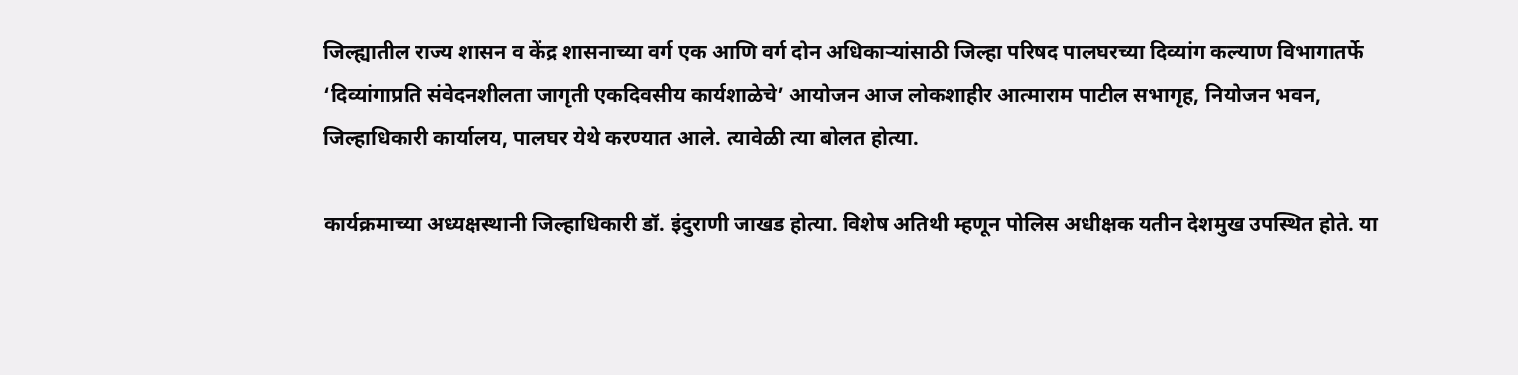जिल्ह्यातील राज्य शासन व केंद्र शासनाच्या वर्ग एक आणि वर्ग दोन अधिकाऱ्यांसाठी जिल्हा परिषद पालघरच्या दिव्यांग कल्याण विभागातर्फे ‘दिव्यांगाप्रति संवेदनशीलता जागृती एकदिवसीय कार्यशाळेचे’ आयोजन आज लोकशाहीर आत्माराम पाटील सभागृह, नियोजन भवन, जिल्हाधिकारी कार्यालय, पालघर येथे करण्यात आले. त्यावेळी त्या बोलत होत्या.

कार्यक्रमाच्या अध्यक्षस्थानी जिल्हाधिकारी डॉ. इंदुराणी जाखड होत्या. विशेष अतिथी म्हणून पोलिस अधीक्षक यतीन देशमुख उपस्थित होते. या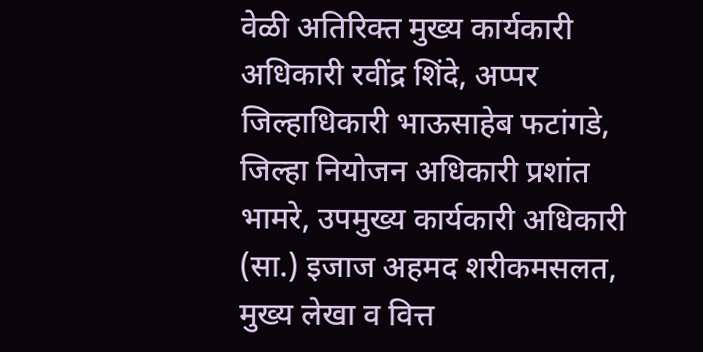वेळी अतिरिक्त मुख्य कार्यकारी अधिकारी रवींद्र शिंदे, अप्पर जिल्हाधिकारी भाऊसाहेब फटांगडे, जिल्हा नियोजन अधिकारी प्रशांत भामरे, उपमुख्य कार्यकारी अधिकारी (सा.) इजाज अहमद शरीकमसलत, मुख्य लेखा व वित्त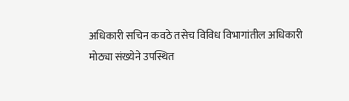अधिकारी सचिन कवठे तसेच विविध विभागांतील अधिकारी मोठ्या संख्येने उपस्थित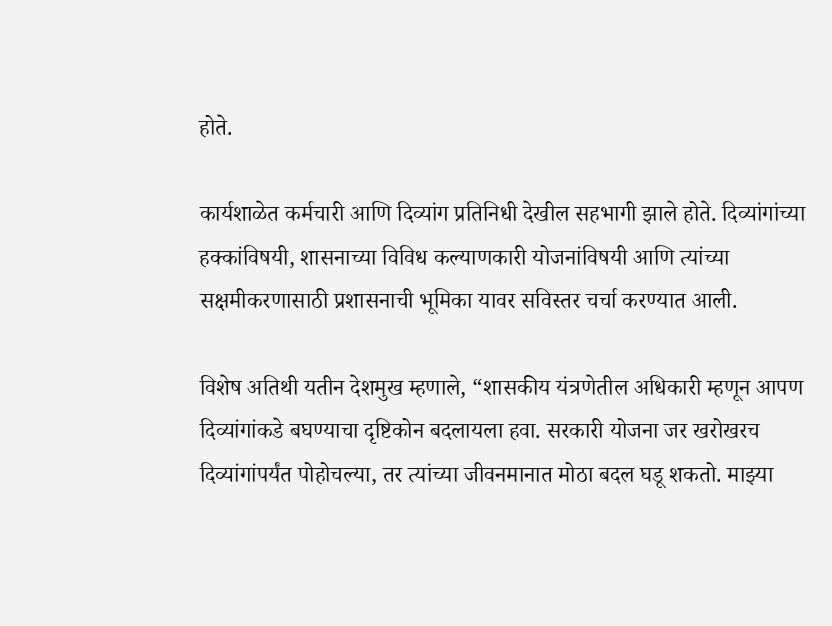होते.

कार्यशाळेत कर्मचारी आणि दिव्यांग प्रतिनिधी देखील सहभागी झाले होते. दिव्यांगांच्या हक्कांविषयी, शासनाच्या विविध कल्याणकारी योजनांविषयी आणि त्यांच्या सक्षमीकरणासाठी प्रशासनाची भूमिका यावर सविस्तर चर्चा करण्यात आली.

विशेष अतिथी यतीन देशमुख म्हणाले, “शासकीय यंत्रणेतील अधिकारी म्हणून आपण दिव्यांगांकडे बघण्याचा दृष्टिकोन बदलायला हवा. सरकारी योजना जर खरोखरच दिव्यांगांपर्यंत पोहोचल्या, तर त्यांच्या जीवनमानात मोठा बदल घडू शकतो. माझ्या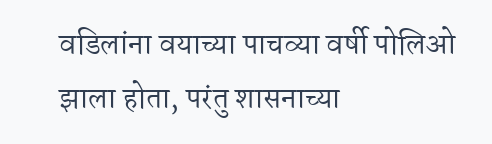वडिलांना वयाच्या पाचव्या वर्षी पोलिओ झाला होता, परंतु शासनाच्या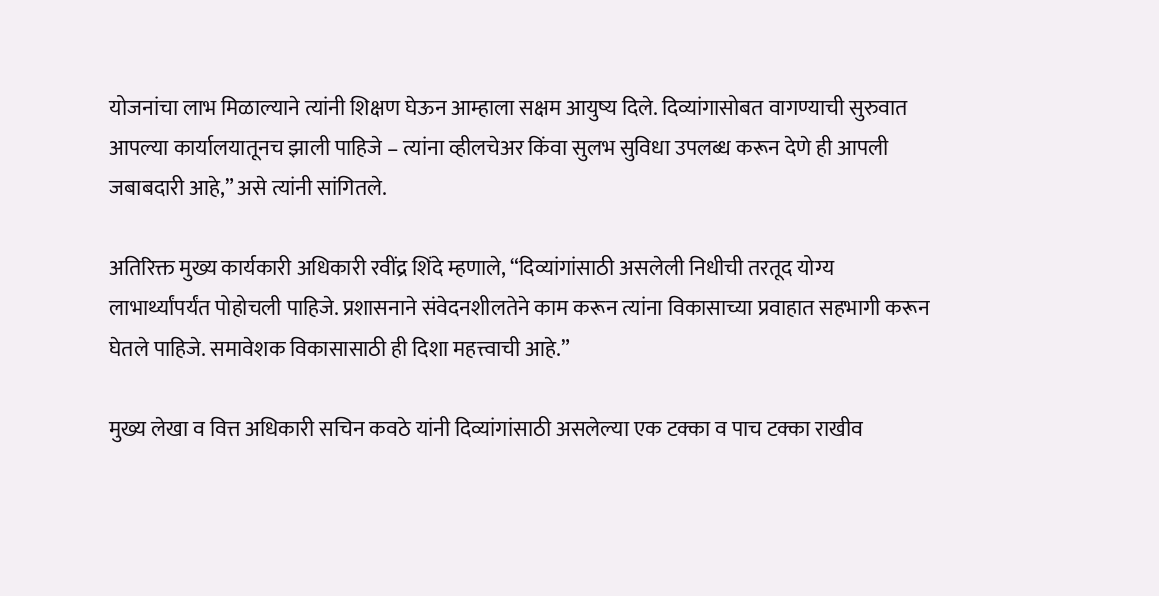योजनांचा लाभ मिळाल्याने त्यांनी शिक्षण घेऊन आम्हाला सक्षम आयुष्य दिले. दिव्यांगासोबत वागण्याची सुरुवात आपल्या कार्यालयातूनच झाली पाहिजे – त्यांना व्हीलचेअर किंवा सुलभ सुविधा उपलब्ध करून देणे ही आपली जबाबदारी आहे,” असे त्यांनी सांगितले.

अतिरिक्त मुख्य कार्यकारी अधिकारी रवींद्र शिंदे म्हणाले, “दिव्यांगांसाठी असलेली निधीची तरतूद योग्य लाभार्थ्यांपर्यंत पोहोचली पाहिजे. प्रशासनाने संवेदनशीलतेने काम करून त्यांना विकासाच्या प्रवाहात सहभागी करून घेतले पाहिजे. समावेशक विकासासाठी ही दिशा महत्त्वाची आहे.”

मुख्य लेखा व वित्त अधिकारी सचिन कवठे यांनी दिव्यांगांसाठी असलेल्या एक टक्का व पाच टक्का राखीव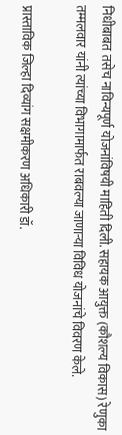निधीबाबत तसेच नाविन्यपूर्ण योजनांविषयी माहिती दिली. सहायक आयुक्त (कौशल्य विकास) रेणुका तम्मलवार यांनी त्यांच्या विभागामार्फत राबवल्या जाणाऱ्या विविध योजनांचे विवरण केले.

प्रास्ताविक जिल्हा दिव्यांग सक्षमीकरण अधिकारी डॉ.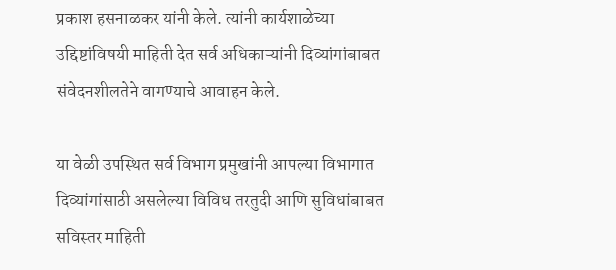प्रकाश हसनाळकर यांनी केले. त्यांनी कार्यशाळेच्या उद्दिष्टांविषयी माहिती देत सर्व अधिकाऱ्यांनी दिव्यांगांबाबत संवेदनशीलतेने वागण्याचे आवाहन केले.

या वेळी उपस्थित सर्व विभाग प्रमुखांनी आपल्या विभागात दिव्यांगांसाठी असलेल्या विविध तरतुदी आणि सुविधांबाबत सविस्तर माहिती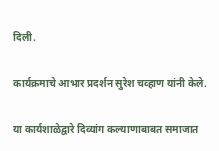दिली.

कार्यक्रमाचे आभार प्रदर्शन सुरेश चव्हाण यांनी केले.

या कार्यशाळेद्वारे दिव्यांग कल्याणाबाबत समाजात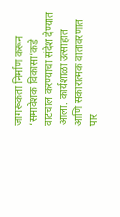जागरूकता निर्माण करून ‘समावेशक विकासा’कडे वाटचाल करण्याचा संदेश देण्यात आला. कार्यशाळा उत्साहात आणि सकारात्मक वातावरणात पार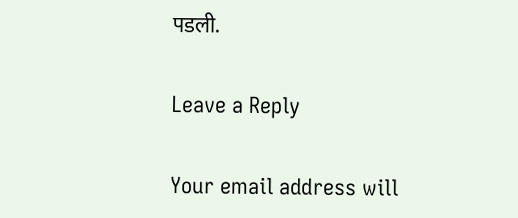पडली.

Leave a Reply

Your email address will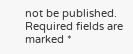not be published. Required fields are marked *